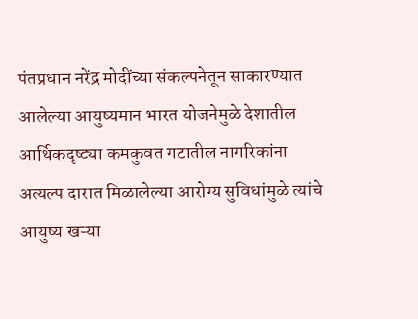पंतप्रधान नरेंद्र मोदींच्या संकल्पनेतून साकारण्यात आलेल्या आयुष्यमान भारत योजनेमुळे देशातील आर्थिकदृष्ट्या कमकुवत गटातील नागरिकांना अत्यल्प दारात मिळालेल्या आरोग्य सुविधांमुळे त्यांचे आयुष्य खऱ्या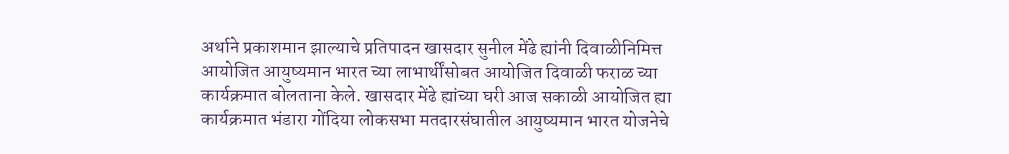अर्थाने प्रकाशमान झाल्याचे प्रतिपादन खासदार सुनील मेंढे ह्यांनी दिवाळीनिमित्त आयोजित आयुष्यमान भारत च्या लाभार्थींसोबत आयोजित दिवाळी फराळ च्या कार्यक्रमात बोलताना केले. खासदार मेंढे ह्यांच्या घरी आज सकाळी आयोजित ह्या कार्यक्रमात भंडारा गोंदिया लोकसभा मतदारसंघातील आयुष्यमान भारत योजनेचे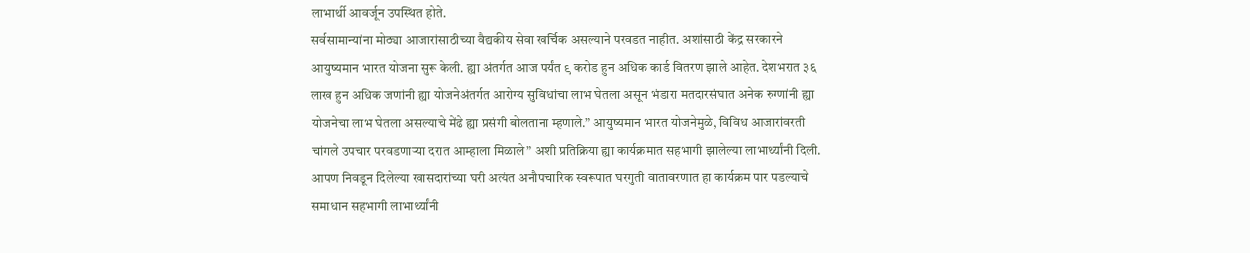लाभार्थी आवर्जून उपस्थित होते.
सर्वसामान्यांना मोठ्या आजारांसाठीच्या वैद्यकीय सेवा खर्चिक असल्याने परवडत नाहीत. अशांसाठी केंद्र सरकारने आयुष्यमान भारत योजना सुरू केली. ह्या अंतर्गत आज पर्यंत ९ करोड हुन अधिक कार्ड वितरण झाले आहेत. देशभरात ३६ लाख हुन अधिक जणांनी ह्या योजनेअंतर्गत आरोग्य सुविधांचा लाभ घेतला असून भंडारा मतदारसंघात अनेक रुग्णांनी ह्या योजनेचा लाभ घेतला असल्याचे मेंढे ह्या प्रसंगी बोलताना म्हणाले.” आयुष्यमान भारत योजनेमुळे, विविध आजारांवरती चांगले उपचार परवडणाऱ्या दरात आम्हाला मिळाले” अशी प्रतिक्रिया ह्या कार्यक्रमात सहभागी झालेल्या लाभार्थ्यांनी दिली. आपण निवडून दिलेल्या खासदारांच्या घरी अत्यंत अनौपचारिक स्वरूपात घरगुती वातावरणात हा कार्यक्रम पार पडल्याचे समाधान सहभागी लाभार्थ्यांनी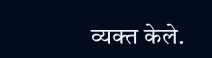व्यक्त केले.